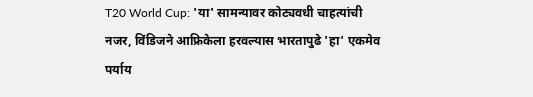T20 World Cup: 'या' सामन्यावर कोट्यवधी चाहत्यांची नजर, विंडिजने आफ्रिकेला हरवल्यास भारतापुढे 'हा' एकमेव पर्याय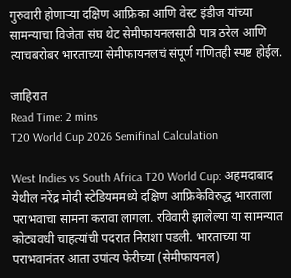गुरुवारी होणाऱ्या दक्षिण आफ्रिका आणि वेस्ट इंडीज यांच्या सामन्याचा विजेता संघ थेट सेमीफायनलसाठी पात्र ठरेल आणि त्याचबरोबर भारताच्या सेमीफायनलचं संपूर्ण गणितही स्पष्ट होईल.

जाहिरात
Read Time: 2 mins
T20 World Cup 2026 Semifinal Calculation

West Indies vs South Africa T20 World Cup: अहमदाबाद येथील नरेंद्र मोदी स्टेडियममध्ये दक्षिण आफ्रिकेविरुद्ध भारताला पराभवाचा सामना करावा लागला. रविवारी झालेल्या या सामन्यात कोट्यवधी चाहत्यांची पदरात निराशा पडली. भारताच्या या पराभवानंतर आता उपांत्य फेरीच्या (सेमीफायनल)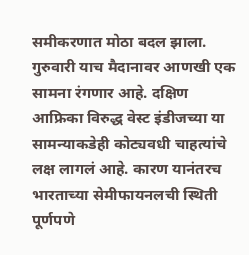समीकरणात मोठा बदल झाला. गुरुवारी याच मैदानावर आणखी एक सामना रंगणार आहे. दक्षिण आफ्रिका विरुद्ध वेस्ट इंडीजच्या या सामन्याकडेही कोट्यवधी चाहत्यांचे लक्ष लागलं आहे. कारण यानंतरच भारताच्या सेमीफायनलची स्थिती पूर्णपणे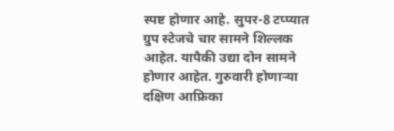स्पष्ट होणार आहे. सुपर-8 टप्प्यात ग्रुप स्टेजचे चार सामने शिल्लक आहेत. यापैकी उद्या दोन सामने होणार आहेत. गुरुवारी होणाऱ्या दक्षिण आफ्रिका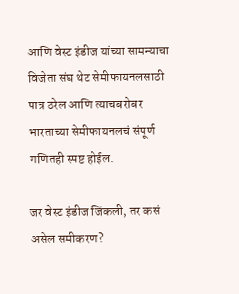आणि वेस्ट इंडीज यांच्या सामन्याचा विजेता संघ थेट सेमीफायनलसाठी पात्र ठरेल आणि त्याचबरोबर भारताच्या सेमीफायनलचं संपूर्ण गणितही स्पष्ट होईल.

जर वेस्ट इंडीज जिंकली, तर कसं असेल समीकरण?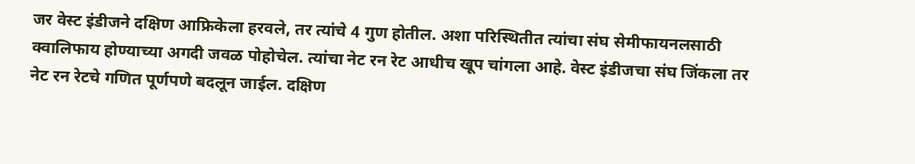जर वेस्ट इंडीजने दक्षिण आफ्रिकेला हरवले, तर त्यांचे 4 गुण होतील. अशा परिस्थितीत त्यांचा संघ सेमीफायनलसाठी क्वालिफाय होण्याच्या अगदी जवळ पोहोचेल. त्यांचा नेट रन रेट आधीच खूप चांगला आहे. वेस्ट इंडीजचा संघ जिंकला तर नेट रन रेटचे गणित पूर्णपणे बदलून जाईल. दक्षिण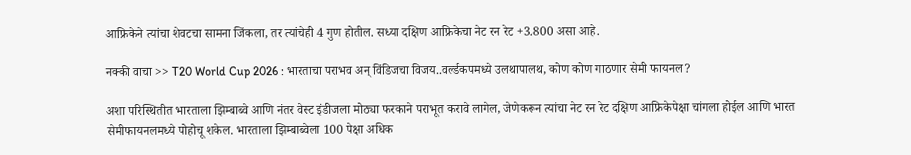आफ्रिकेने त्यांचा शेवटचा सामना जिंकला, तर त्यांचेही 4 गुण होतील. सध्या दक्षिण आफ्रिकेचा नेट रन रेट +3.800 असा आहे.

नक्की वाचा >> T20 World Cup 2026 : भारताचा पराभव अन् विंडिजचा विजय..वर्ल्डकपमध्ये उलथापालथ, कोण कोण गाठणार सेमी फायनल?

अशा परिस्थितीत भारताला झिम्बाब्वे आणि नंतर वेस्ट इंडीजला मोठ्या फरकाने पराभूत करावे लागेल, जेणेकरून त्यांचा नेट रन रेट दक्षिण आफ्रिकेपेक्षा चांगला होईल आणि भारत सेमीफायनलमध्ये पोहोचू शकेल. भारताला झिम्बाब्वेला 100 पेक्षा अधिक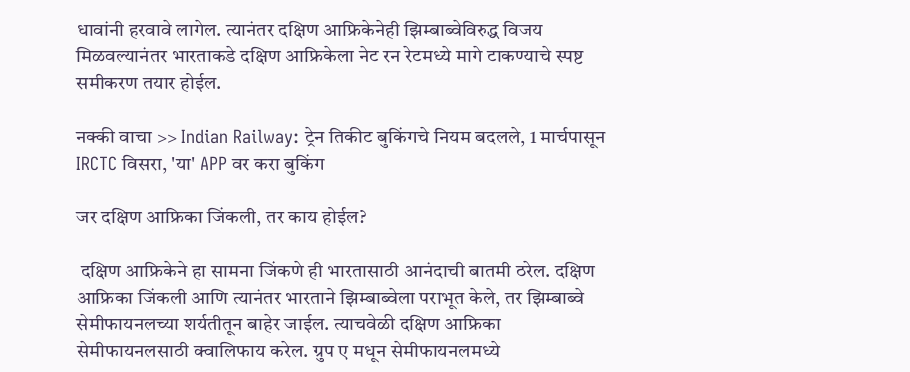धावांनी हरवावे लागेल. त्यानंतर दक्षिण आफ्रिकेनेही झिम्बाब्वेविरुद्ध विजय मिळवल्यानंतर भारताकडे दक्षिण आफ्रिकेला नेट रन रेटमध्ये मागे टाकण्याचे स्पष्ट समीकरण तयार होईल.

नक्की वाचा >> Indian Railway: ट्रेन तिकीट बुकिंगचे नियम बदलले, 1 मार्चपासून IRCTC विसरा, 'या' APP वर करा बुकिंग

जर दक्षिण आफ्रिका जिंकली, तर काय होईल?

 दक्षिण आफ्रिकेने हा सामना जिंकणे ही भारतासाठी आनंदाची बातमी ठरेल. दक्षिण आफ्रिका जिंकली आणि त्यानंतर भारताने झिम्बाब्वेला पराभूत केले, तर झिम्बाब्वे सेमीफायनलच्या शर्यतीतून बाहेर जाईल. त्याचवेळी दक्षिण आफ्रिका सेमीफायनलसाठी क्वालिफाय करेल. ग्रुप ए मधून सेमीफायनलमध्ये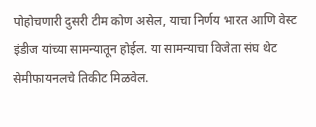पोहोचणारी दुसरी टीम कोण असेल, याचा निर्णय भारत आणि वेस्ट इंडीज यांच्या सामन्यातून होईल. या सामन्याचा विजेता संघ थेट सेमीफायनलचे तिकीट मिळवेल.